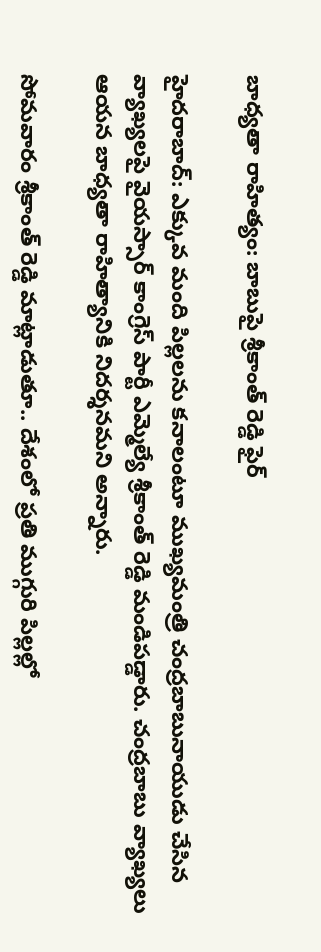బాధ్యతా రాహిత్యం: బాబుపై శ్రీకాంత్ రెడ్డి ఫైర్

హైదరాబాద్: ఎక్కువ మంది పిల్లలను కనాలంటూ ముఖ్యమంత్రి చంద్రబాబునాయుడు చేసిన వ్యాఖ్యలపై వైయస్సార్ కాంగ్రెస్ పార్టీ ఎమ్మెల్యే శ్రీకాంత్ రెడ్డి మండిపడ్డారు. చంద్రబాబు వ్యాఖ్యలు ఆయన బాధ్యతా రాహిత్యానికి నిదర్శనమని అన్నారు.

సోమవారం శ్రీకాంత్ రెడ్డి మాట్లాడుతూ.. దేశంలో ప్రతి ముగ్గురి పిల్లల్లో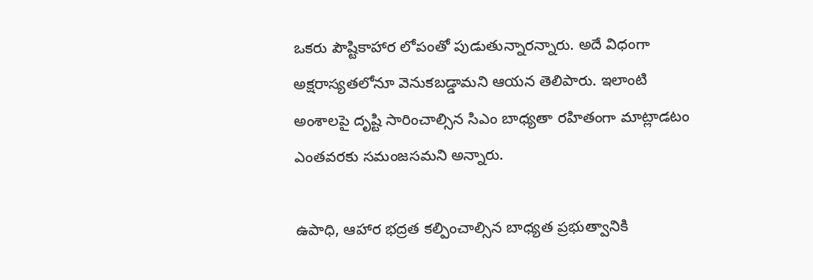ఒకరు పౌష్టికాహార లోపంతో పుడుతున్నారన్నారు. అదే విధంగా అక్షరాస్యతలోనూ వెనుకబడ్డామని ఆయన తెలిపారు. ఇలాంటి అంశాలపై దృష్టి సారించాల్సిన సిఎం బాధ్యతా రహితంగా మాట్లాడటం ఎంతవరకు సమంజసమని అన్నారు.

ఉపాధి, ఆహార భద్రత కల్పించాల్సిన బాధ్యత ప్రభుత్వానికి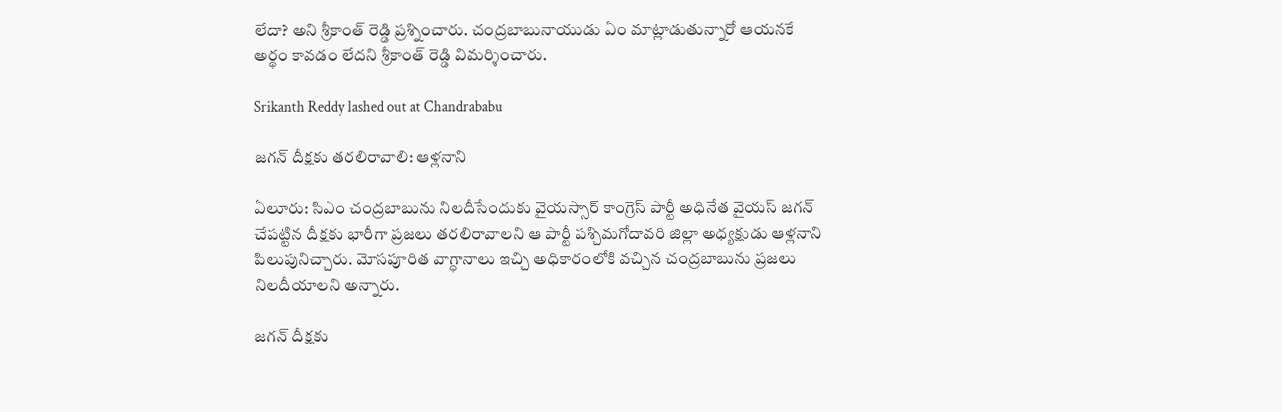లేదా? అని శ్రీకాంత్ రెడ్డి ప్రశ్నించారు. చంద్రబాబునాయుడు ఏం మాట్లాడుతున్నారో ఆయనకే అర్థం కావడం లేదని శ్రీకాంత్ రెడ్డి విమర్శించారు.

Srikanth Reddy lashed out at Chandrababu

జగన్ దీక్షకు తరలిరావాలి: ఆళ్లనాని

ఏలూరు: సిఎం చంద్రబాబును నిలదీసేందుకు వైయస్సార్ కాంగ్రెస్ పార్టీ అధినేత వైయస్ జగన్ చేపట్టిన దీక్షకు భారీగా ప్రజలు తరలిరావాలని ఆ పార్టీ పశ్చిమగోదావరి జిల్లా అధ్యక్షుడు ఆళ్లనాని పిలుపునిచ్చారు. మోసపూరిత వాగ్ధానాలు ఇచ్చి అధికారంలోకి వచ్చిన చంద్రబాబును ప్రజలు నిలదీయాలని అన్నారు.

జగన్ దీక్షకు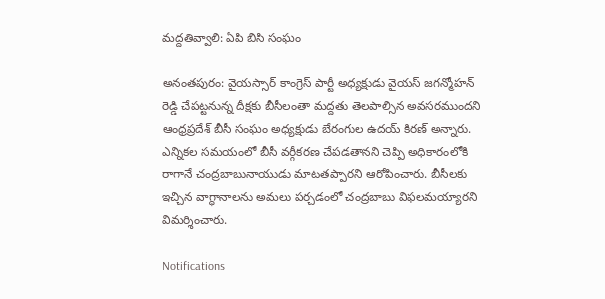మద్దతివ్వాలి: ఏపి బిసి సంఘం

అనంతపురం: వైయస్సార్ కాంగ్రెస్ పార్టీ అధ్యక్షుడు వైయస్ జగన్మోహన్ రెడ్డి చేపట్టనున్న దీక్షకు బీసీలంతా మద్దతు తెలపాల్సిన అవసరముందని ఆంధ్రప్రదేశ్ బీసీ సంఘం అధ్యక్షుడు బేరంగుల ఉదయ్ కిరణ్ అన్నారు. ఎన్నికల సమయంలో బీసీ వర్గీకరణ చేపడతానని చెప్పి అధికారంలోకి రాగానే చంద్రబాబునాయుడు మాటతప్పారని ఆరోపించారు. బీసీలకు ఇచ్చిన వాగ్ధానాలను అమలు పర్చడంలో చంద్రబాబు విఫలమయ్యారని విమర్శించారు.

Notifications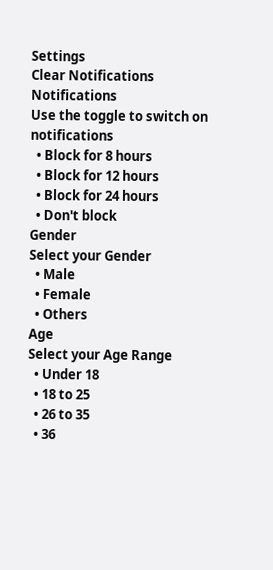Settings
Clear Notifications
Notifications
Use the toggle to switch on notifications
  • Block for 8 hours
  • Block for 12 hours
  • Block for 24 hours
  • Don't block
Gender
Select your Gender
  • Male
  • Female
  • Others
Age
Select your Age Range
  • Under 18
  • 18 to 25
  • 26 to 35
  • 36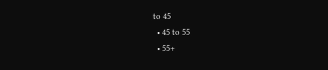to 45
  • 45 to 55
  • 55+